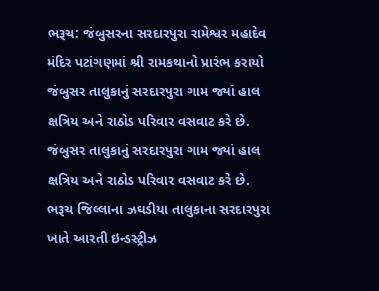ભરૂચ: જંબુસરના સરદારપુરા રામેશ્વર મહાદેવ મંદિર પટાંગણમાં શ્રી રામકથાનો પ્રારંભ કરાયો
જંબુસર તાલુકાનું સરદારપુરા ગામ જ્યાં હાલ ક્ષત્રિય અને રાઠોડ પરિવાર વસવાટ કરે છે.
જંબુસર તાલુકાનું સરદારપુરા ગામ જ્યાં હાલ ક્ષત્રિય અને રાઠોડ પરિવાર વસવાટ કરે છે.
ભરૂચ જિલ્લાના ઝઘડીયા તાલુકાના સરદારપુરા ખાતે આરતી ઇન્ડસ્ટ્રીઝ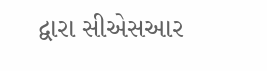દ્વારા સીએસઆર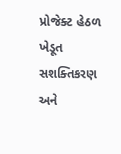પ્રોજેક્ટ હેઠળ ખેડૂત સશક્તિકરણ અને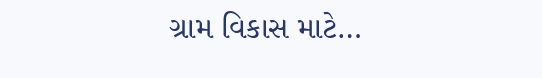ગ્રામ વિકાસ માટે…